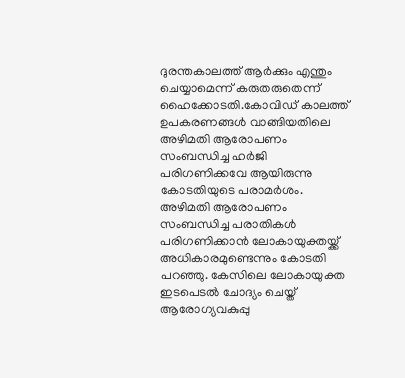ദുരന്തകാലത്ത് ആർക്കും എന്തും ചെയ്യാമെന്ന് കരുതരുതെന്ന് ഹൈക്കോടതി.കോവിഡ് കാലത്ത് ഉപകരണങ്ങള്‍ വാങ്ങിയതിലെ അഴിമതി ആരോപണം സംബന്ധിച്ച ഹര്‍ജി പരിഗണിക്കവേ ആയിരുന്നു കോടതിയുടെ പരാമര്‍ശം. അഴിമതി ആരോപണം സംബന്ധിച്ച പരാതികള്‍ പരിഗണിക്കാന്‍ ലോകായുക്തയ്ക്ക് അധികാരമുണ്ടെന്നും കോടതി പറഞ്ഞു. കേസിലെ ലോകായുക്ത ഇടപെടല്‍ ചോദ്യം ചെയ്ത് ആരോഗ്യവകുപ്പു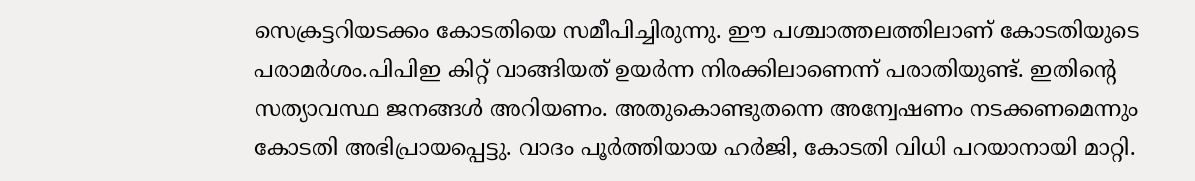സെക്രട്ടറിയടക്കം കോടതിയെ സമീപിച്ചിരുന്നു. ഈ പശ്ചാത്തലത്തിലാണ് കോടതിയുടെ പരാമര്‍ശം.പിപിഇ കിറ്റ് വാങ്ങിയത് ഉയര്‍ന്ന നിരക്കിലാണെന്ന് പരാതിയുണ്ട്. ഇതിന്റെ സത്യാവസ്ഥ ജനങ്ങള്‍ അറിയണം. അതുകൊണ്ടുതന്നെ അന്വേഷണം നടക്കണമെന്നും കോടതി അഭിപ്രായപ്പെട്ടു. വാദം പൂര്‍ത്തിയായ ഹര്‍ജി, കോടതി വിധി പറയാനായി മാറ്റി.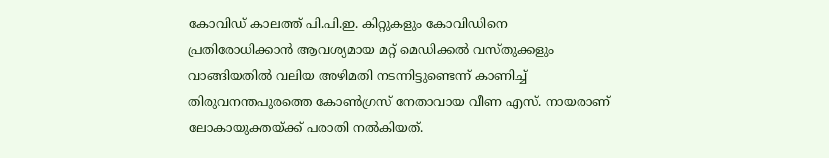കോവിഡ് കാലത്ത് പി.പി.ഇ. കിറ്റുകളും കോവിഡിനെ പ്രതിരോധിക്കാന്‍ ആവശ്യമായ മറ്റ് മെഡിക്കല്‍ വസ്തുക്കളും വാങ്ങിയതില്‍ വലിയ അഴിമതി നടന്നിട്ടുണ്ടെന്ന് കാണിച്ച് തിരുവനന്തപുരത്തെ കോണ്‍ഗ്രസ് നേതാവായ വീണ എസ്. നായരാണ് ലോകായുക്തയ്ക്ക് പരാതി നല്‍കിയത്.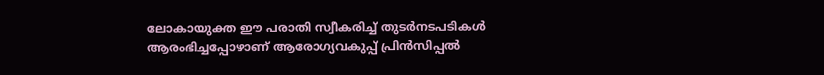ലോകായുക്ത ഈ പരാതി സ്വീകരിച്ച് തുടര്‍നടപടികള്‍ ആരംഭിച്ചപ്പോഴാണ് ആരോഗ്യവകുപ്പ് പ്രിന്‍സിപ്പല്‍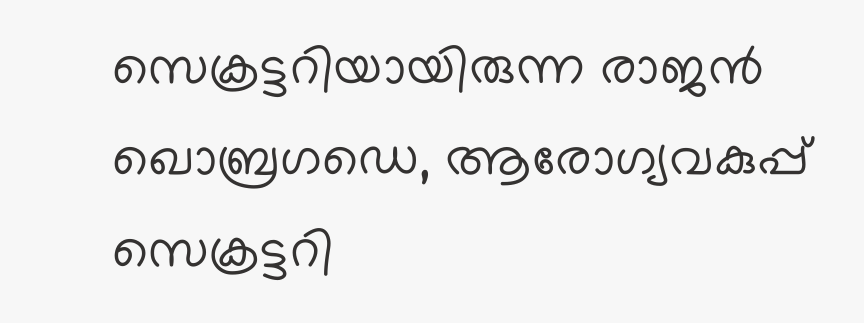സെക്രട്ടറിയായിരുന്ന രാജന്‍ ഖൊബ്രഗഡെ, ആരോഗ്യവകുപ്പ് സെക്രട്ടറി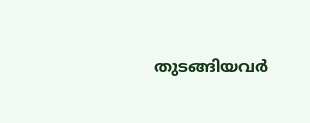തുടങ്ങിയവര്‍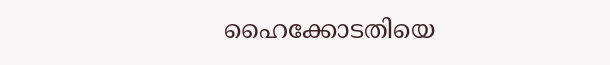ഹൈക്കോടതിയെ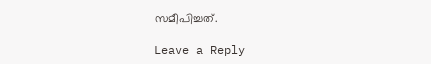സമീപിച്ചത്.

Leave a Reply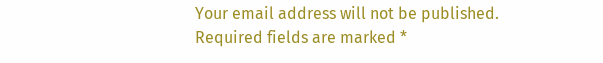Your email address will not be published. Required fields are marked *